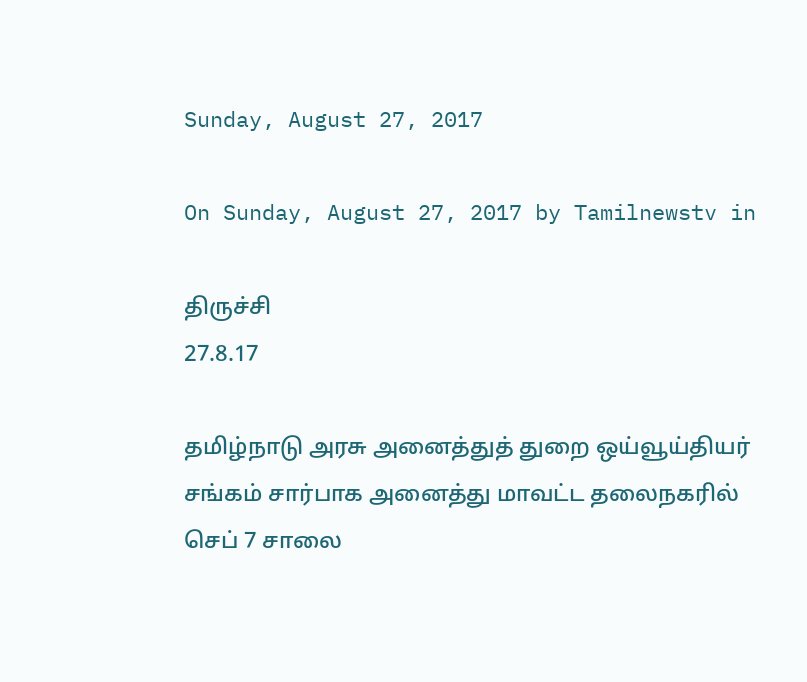Sunday, August 27, 2017

On Sunday, August 27, 2017 by Tamilnewstv in

திருச்சி                                                                                        27.8.17

தமிழ்நாடு அரசு அனைத்துத் துறை ஒய்வூய்தியர் சங்கம் சார்பாக அனைத்து மாவட்ட தலைநகரில் செப் 7 சாலை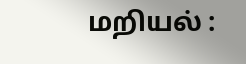மறியல் :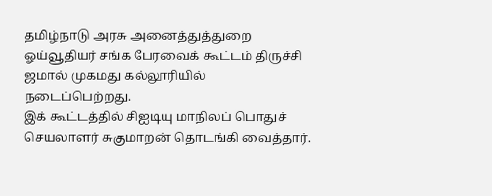தமிழ்நாடு அரசு அனைத்துத்துறை ஓய்வூதியர் சங்க பேரவைக் கூட்டம் திருச்சி ஜமால் முகமது கல்லூரியில் நடைப்பெற்றது.
இக் கூட்டத்தில் சிஐடியு மாநிலப் பொதுச் செயலாளர் சுகுமாறன் தொடங்கி வைத்தார்.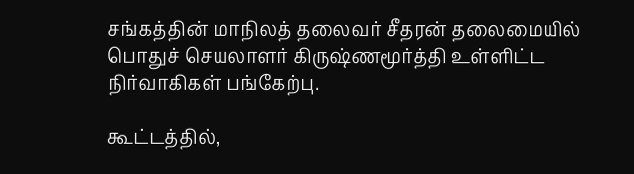சங்கத்தின் மாநிலத் தலைவர் சீதரன் தலைமையில் பொதுச் செயலாளர் கிருஷ்ணமூர்த்தி உள்ளிட்ட நிர்வாகிகள் பங்கேற்பு.

கூட்டத்தில்,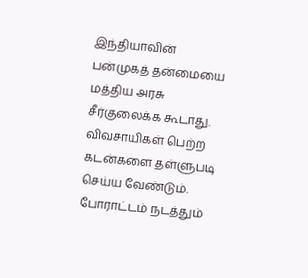இந்தியாவின் பன்முகத் தன்மையை மத்திய அரசு  சீர்குலைக்க கூடாது. விவசாயிகள் பெற்ற கடன்களை தள்ளுபடி செய்ய வேண்டும். போராட்டம் நடத்தும்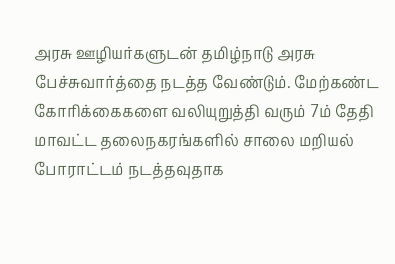அரசு ஊழியர்களுடன் தமிழ்நாடு அரசு பேச்சுவார்த்தை நடத்த வேண்டும். மேற்கண்ட கோரிக்கைகளை வலியுறுத்தி வரும் 7ம் தேதி மாவட்ட தலைநகரங்களில் சாலை மறியல் போராட்டம் நடத்தவுதாக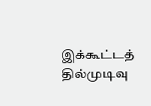இக்கூட்டத் தில்முடிவு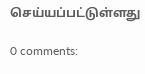செய்யப்பட்டுள்ளது

0 comments: